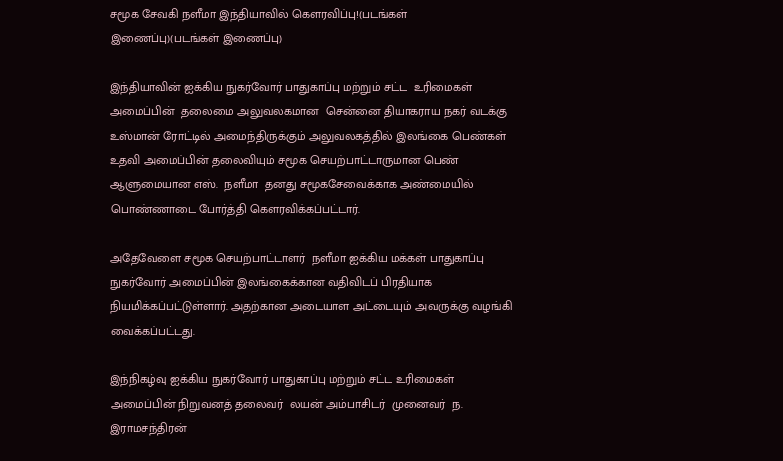சமூக சேவகி நளீமா இந்தியாவில் கௌரவிப்பு!(படங்கள் இணைப்பு)(படங்கள் இணைப்பு)

இந்தியாவின் ஐக்கிய நுகர்வோர் பாதுகாப்பு மற்றும் சட்ட  உரிமைகள் அமைப்பின்  தலைமை அலுவலகமான  சென்னை தியாகராய நகர் வடக்கு உஸ்மான் ரோட்டில் அமைந்திருக்கும் அலுவலகத்தில் இலங்கை பெண்கள் உதவி அமைப்பின் தலைவியும் சமூக செயற்பாட்டாருமான பெண் ஆளுமையான எஸ்.  நளீமா  தனது சமூகசேவைக்காக அண்மையில் பொண்ணாடை போர்த்தி கௌரவிக்கப்பட்டார்.

அதேவேளை சமூக செயற்பாட்டாளர்  நளீமா ஐக்கிய மக்கள் பாதுகாப்பு நுகர்வோர் அமைப்பின் இலங்கைக்கான வதிவிடப் பிரதியாக நியமிக்கப்பட்டுள்ளார். அதற்கான அடையாள அட்டையும் அவருக்கு வழங்கி வைக்கப்பட்டது.

இந்நிகழ்வு ஐக்கிய நுகர்வோர் பாதுகாப்பு மற்றும் சட்ட உரிமைகள் அமைப்பின் நிறுவனத் தலைவர்  லயன் அம்பாசிடர்  முனைவர்  ந. இராமசந்திரன்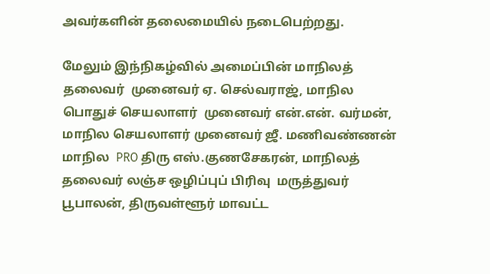அவர்களின் தலைமையில் நடைபெற்றது.

மேலும் இந்நிகழ்வில் அமைப்பின் மாநிலத் தலைவர்  முனைவர் ஏ. செல்வராஜ், மாநில பொதுச் செயலாளர்  முனைவர் என்.என். வர்மன், மாநில செயலாளர் முனைவர் ஜீ. மணிவண்ணன் மாநில  PRO திரு எஸ்.குணசேகரன், மாநிலத் தலைவர் லஞ்ச ஒழிப்புப் பிரிவு  மருத்துவர் பூபாலன், திருவள்ளூர் மாவட்ட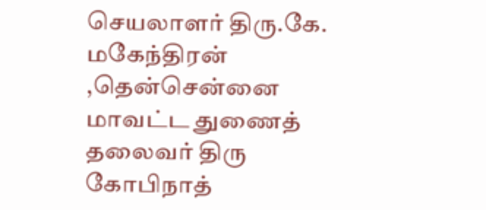செயலாளர் திரு.கே. மகேந்திரன் ,தென்சென்னை மாவட்ட துணைத் தலைவர் திரு கோபிநாத்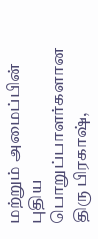மற்றும் அமைப்பின் புதிய பொறுப்பாளர்களான திரு பிரகாஷ்,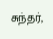சுந்தர்,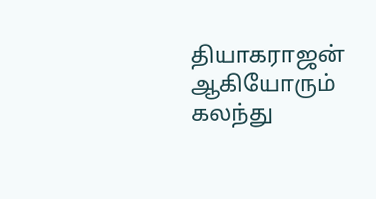தியாகராஜன் ஆகியோரும் கலந்து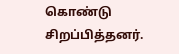கொண்டு சிறப்பித்தனர்.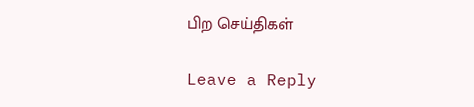பிற செய்திகள்

Leave a Reply